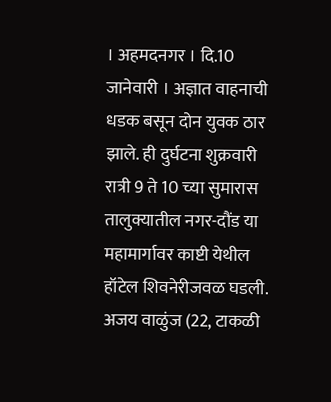। अहमदनगर । दि.10 जानेवारी । अज्ञात वाहनाची धडक बसून दोन युवक ठार झाले. ही दुर्घटना शुक्रवारी रात्री 9 ते 10 च्या सुमारास तालुक्यातील नगर-दौंड या महामार्गावर काष्टी येथील हॉटेल शिवनेरीजवळ घडली.
अजय वाळुंज (22, टाकळी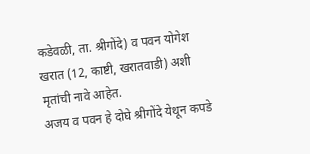कडेवळी, ता. श्रीगोंदे) व पवन योगेश खरात (12, काष्टी, खरातवाडी) अशी मृतांची नावे आहेत.
अजय व पवन हे दोघे श्रीगोंदे येथून कपडे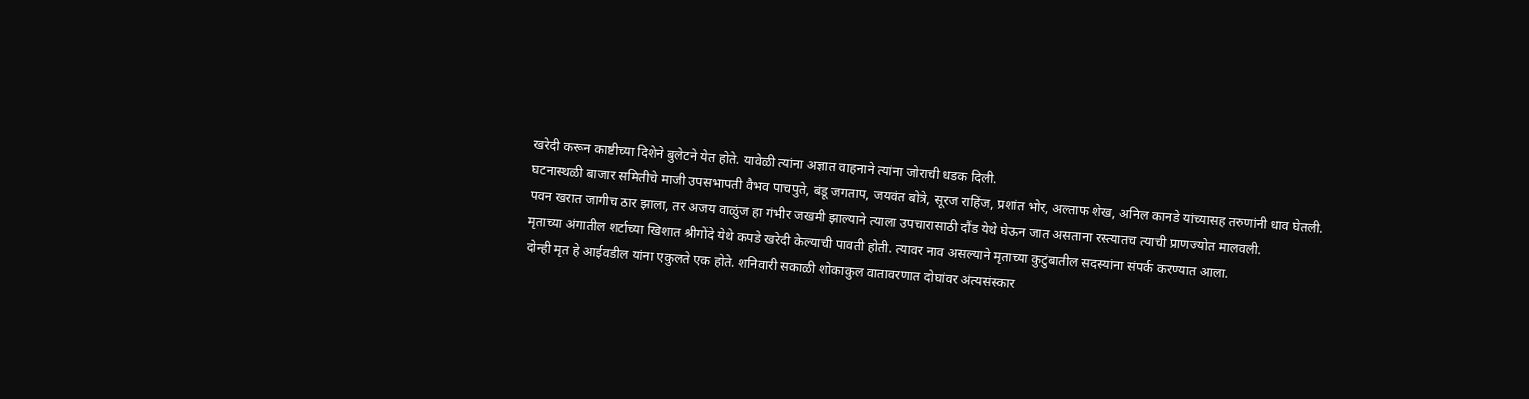खरेदी करून काष्टीच्या दिशेने बुलेटने येत होते. यावेळी त्यांना अज्ञात वाहनाने त्यांना जोराची धडक दिली.
घटनास्थळी बाजार समितीचे माजी उपसभापती वैभव पाचपुते, बंडू जगताप, जयवंत बोत्रे, सूरज राहिंज, प्रशांत भोर, अल्ताफ शेख, अनिल कानडे यांच्यासह तरुणांनी धाव घेतली.
पवन खरात जागीच ठार झाला, तर अजय वाळुंज हा गंभीर जखमी झाल्याने त्याला उपचारासाठी दौंड येथे घेऊन जात असताना रस्त्यातच त्याची प्राणज्योत मालवली.
मृताच्या अंगातील शर्टाच्या खिशात श्रीगोंदे येथे कपडे खरेदी केल्याची पावती होती. त्यावर नाव असल्याने मृताच्या कुटुंबातील सदस्यांना संपर्क करण्यात आला.
दोन्ही मृत हे आईवडील यांना एकुलते एक होते. शनिवारी सकाळी शोकाकुल वातावरणात दोघांवर अंत्यसंस्कार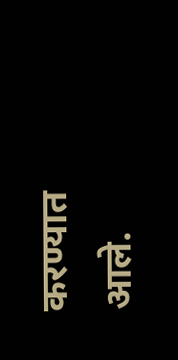करण्यात आले.